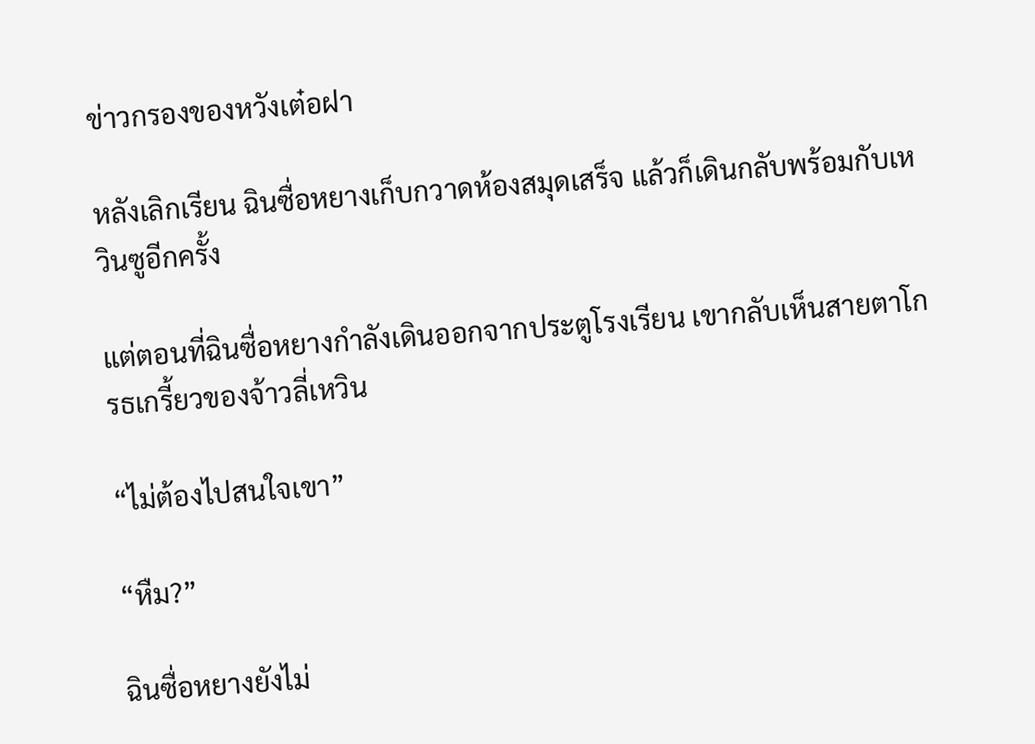ข่าวกรองของหวังเต๋อฝา

หลังเลิกเรียน ฉินซื่อหยางเก็บกวาดห้องสมุดเสร็จ แล้วก็เดินกลับพร้อมกับเหวินซูอีกครั้ง

แต่ตอนที่ฉินซื่อหยางกำลังเดินออกจากประตูโรงเรียน เขากลับเห็นสายตาโกรธเกรี้ยวของจ้าวลี่เหวิน

“ไม่ต้องไปสนใจเขา”

“หืม?”

ฉินซื่อหยางยังไม่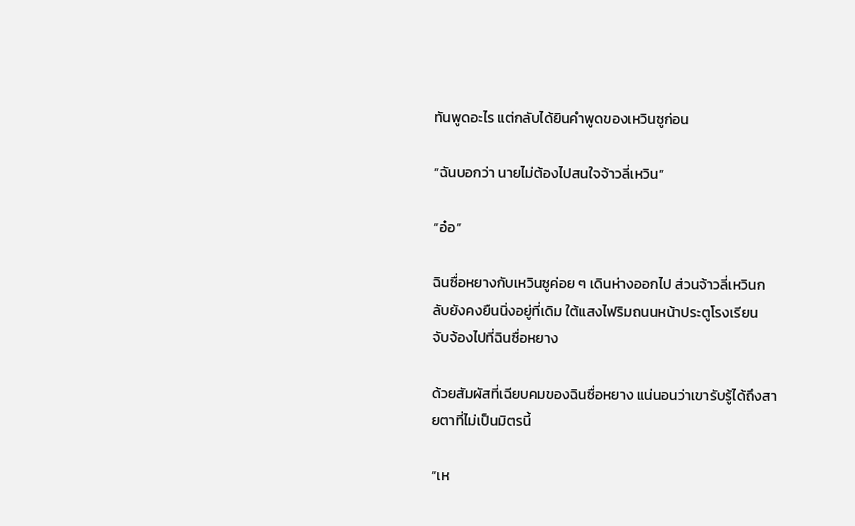ทันพูดอะไร แต่กลับได้ยินคำพูดของเหวินซูก่อน

“ฉันบอกว่า นายไม่ต้องไปสนใจจ้าวลี่เหวิน”

“อ๋อ”

ฉินซื่อหยางกับเหวินซูค่อย ๆ เดินห่างออกไป ส่วนจ้าวลี่เหวินกลับยังคงยืนนิ่งอยู่ที่เดิม ใต้แสงไฟริมถนนหน้าประตูโรงเรียน จับจ้องไปที่ฉินซื่อหยาง

ด้วยสัมผัสที่เฉียบคมของฉินซื่อหยาง แน่นอนว่าเขารับรู้ได้ถึงสายตาที่ไม่เป็นมิตรนี้

“เห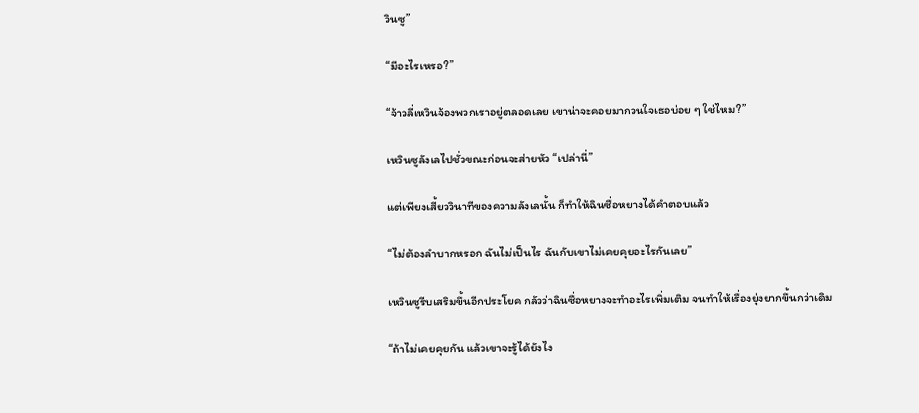วินซู”

“มีอะไรเหรอ?”

“จ้าวลี่เหวินจ้องพวกเราอยู่ตลอดเลย เขาน่าจะคอยมากวนใจเธอบ่อย ๆ ใช่ไหม?”

เหวินซูลังเลไปชั่วขณะก่อนจะส่ายหัว “เปล่านี่”

แต่เพียงเสี้ยววินาทีของความลังเลนั้น ก็ทำให้ฉินซื่อหยางได้คำตอบแล้ว

“ไม่ต้องลำบากหรอก ฉันไม่เป็นไร ฉันกับเขาไม่เคยคุยอะไรกันเลย”

เหวินซูรีบเสริมขึ้นอีกประโยค กลัวว่าฉินซื่อหยางจะทำอะไรเพิ่มเติม จนทำให้เรื่องยุ่งยากขึ้นกว่าเดิม

“ถ้าไม่เคยคุยกัน แล้วเขาจะรู้ได้ยังไง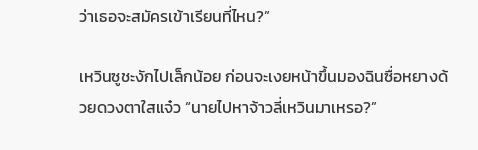ว่าเธอจะสมัครเข้าเรียนที่ไหน?”

เหวินซูชะงักไปเล็กน้อย ก่อนจะเงยหน้าขึ้นมองฉินซื่อหยางด้วยดวงตาใสแจ๋ว “นายไปหาจ้าวลี่เหวินมาเหรอ?”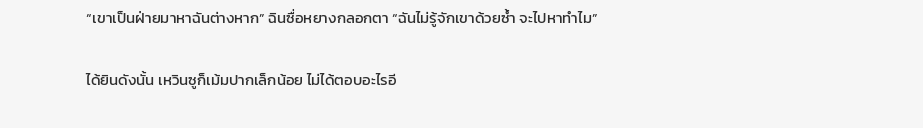“เขาเป็นฝ่ายมาหาฉันต่างหาก” ฉินซื่อหยางกลอกตา “ฉันไม่รู้จักเขาด้วยซ้ำ จะไปหาทำไม”

ได้ยินดังนั้น เหวินซูก็เม้มปากเล็กน้อย ไม่ได้ตอบอะไรอี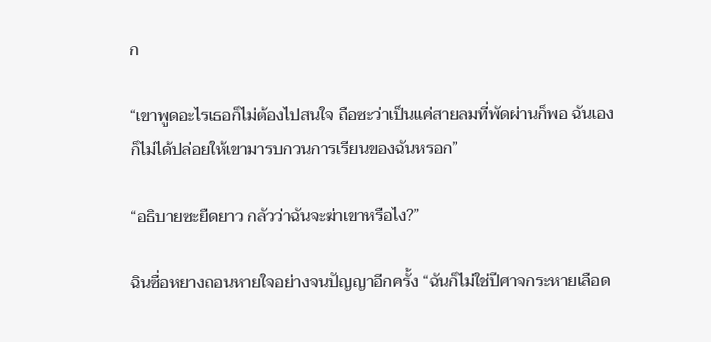ก

“เขาพูดอะไรเธอก็ไม่ต้องไปสนใจ ถือซะว่าเป็นแค่สายลมที่พัดผ่านก็พอ ฉันเองก็ไม่ได้ปล่อยให้เขามารบกวนการเรียนของฉันหรอก”

“อธิบายซะยืดยาว กลัวว่าฉันจะฆ่าเขาหรือไง?”

ฉินซื่อหยางถอนหายใจอย่างจนปัญญาอีกครั้ง “ฉันก็ไม่ใช่ปีศาจกระหายเลือด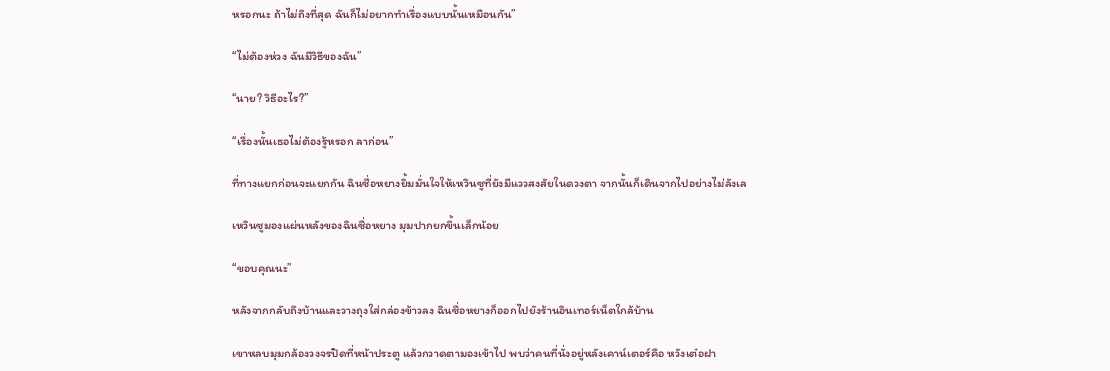หรอกนะ ถ้าไม่ถึงที่สุด ฉันก็ไม่อยากทำเรื่องแบบนั้นเหมือนกัน”

“ไม่ต้องห่วง ฉันมีวิธีของฉัน”

“นาย? วิธีอะไร?”

“เรื่องนั้นเธอไม่ต้องรู้หรอก ลาก่อน”

ที่ทางแยกก่อนจะแยกกัน ฉินซื่อหยางยิ้มมั่นใจให้เหวินซูที่ยังมีแววสงสัยในดวงตา จากนั้นก็เดินจากไปอย่างไม่ลังเล

เหวินซูมองแผ่นหลังของฉินซื่อหยาง มุมปากยกขึ้นเล็กน้อย

“ขอบคุณนะ”

หลังจากกลับถึงบ้านและวางถุงใส่กล่องข้าวลง ฉินซื่อหยางก็ออกไปยังร้านอินเทอร์เน็ตใกล้บ้าน

เขาหลบมุมกล้องวงจรปิดที่หน้าประตู แล้วกวาดตามองเข้าไป พบว่าคนที่นั่งอยู่หลังเคาน์เตอร์คือ หวังเต๋อฝา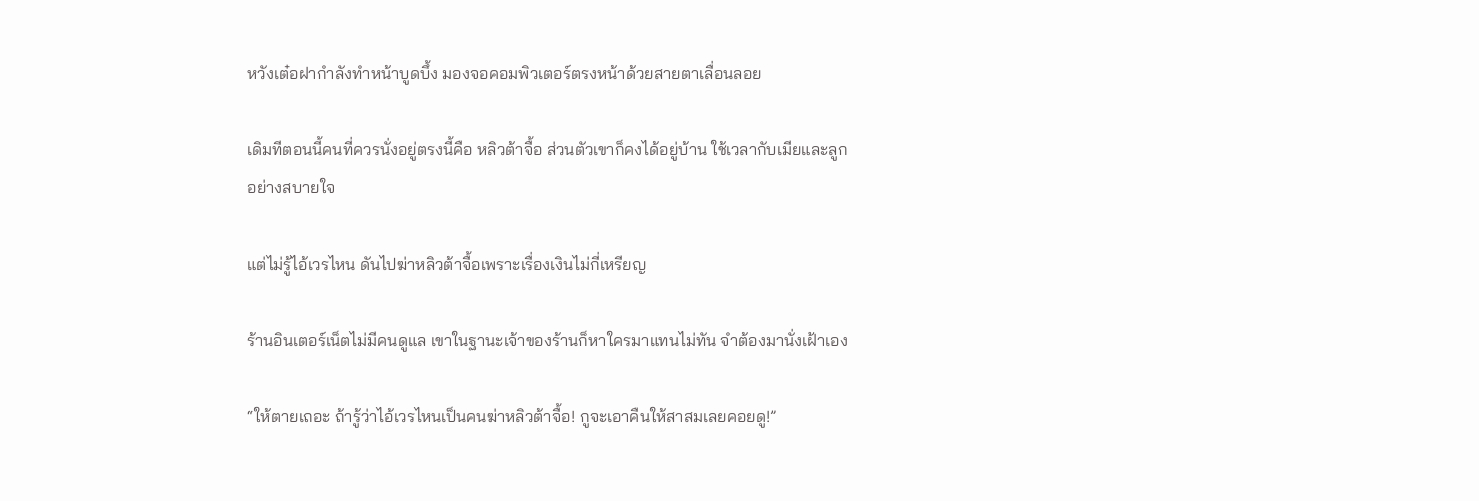หวังเต๋อฝากำลังทำหน้าบูดบึ้ง มองจอคอมพิวเตอร์ตรงหน้าด้วยสายตาเลื่อนลอย

เดิมทีตอนนี้คนที่ควรนั่งอยู่ตรงนี้คือ หลิวต้าจื้อ ส่วนตัวเขาก็คงได้อยู่บ้าน ใช้เวลากับเมียและลูกอย่างสบายใจ

แต่ไม่รู้ไอ้เวรไหน ดันไปฆ่าหลิวต้าจื้อเพราะเรื่องเงินไม่กี่เหรียญ

ร้านอินเตอร์เน็ตไม่มีคนดูแล เขาในฐานะเจ้าของร้านก็หาใครมาแทนไม่ทัน จำต้องมานั่งเฝ้าเอง

“ให้ตายเถอะ ถ้ารู้ว่าไอ้เวรไหนเป็นคนฆ่าหลิวต้าจื้อ! กูจะเอาคืนให้สาสมเลยคอยดู!”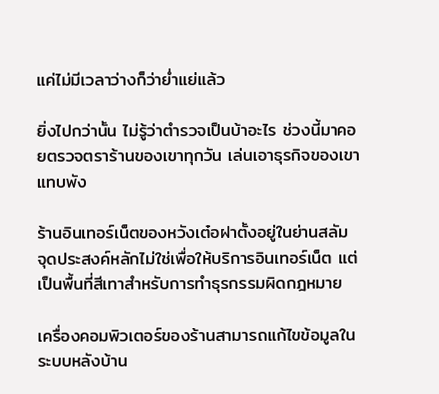แค่ไม่มีเวลาว่างก็ว่าย่ำแย่แล้ว

ยิ่งไปกว่านั้น ไม่รู้ว่าตำรวจเป็นบ้าอะไร ช่วงนี้มาคอยตรวจตราร้านของเขาทุกวัน เล่นเอาธุรกิจของเขาแทบพัง

ร้านอินเทอร์เน็ตของหวังเต๋อฝาตั้งอยู่ในย่านสลัม จุดประสงค์หลักไม่ใช่เพื่อให้บริการอินเทอร์เน็ต แต่เป็นพื้นที่สีเทาสำหรับการทำธุรกรรมผิดกฎหมาย

เครื่องคอมพิวเตอร์ของร้านสามารถแก้ไขข้อมูลในระบบหลังบ้าน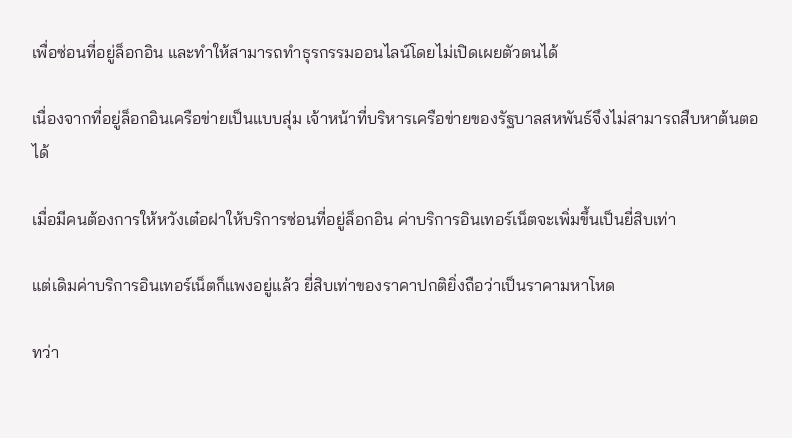เพื่อซ่อนที่อยู่ล็อกอิน และทำให้สามารถทำธุรกรรมออนไลน์โดยไม่เปิดเผยตัวตนได้

เนื่องจากที่อยู่ล็อกอินเครือข่ายเป็นแบบสุ่ม เจ้าหน้าที่บริหารเครือข่ายของรัฐบาลสหพันธ์จึงไม่สามารถสืบหาต้นตอได้

เมื่อมีคนต้องการให้หวังเต๋อฝาให้บริการซ่อนที่อยู่ล็อกอิน ค่าบริการอินเทอร์เน็ตจะเพิ่มขึ้นเป็นยี่สิบเท่า

แต่เดิมค่าบริการอินเทอร์เน็ตก็แพงอยู่แล้ว ยี่สิบเท่าของราคาปกติยิ่งถือว่าเป็นราคามหาโหด

ทว่า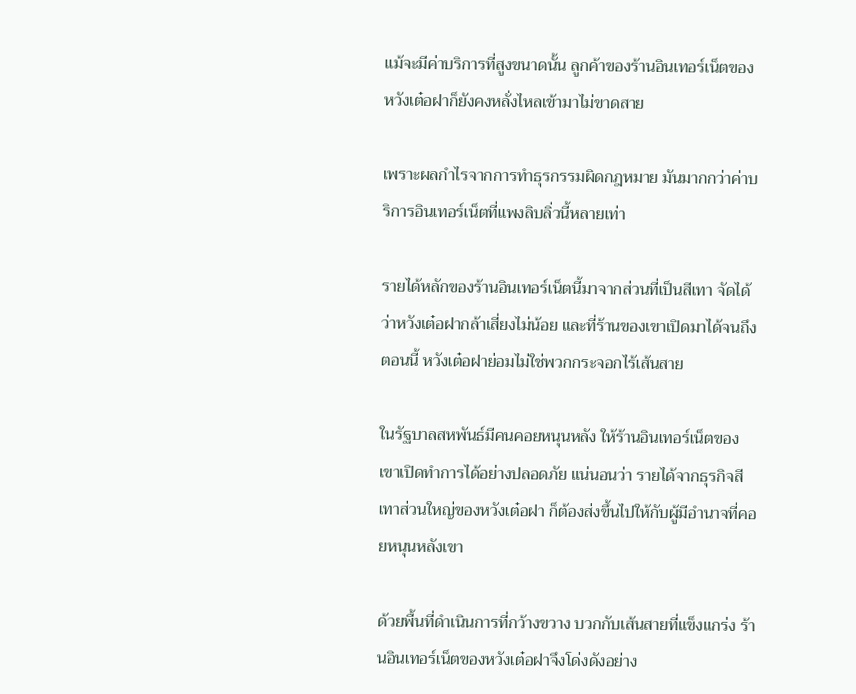แม้จะมีค่าบริการที่สูงขนาดนั้น ลูกค้าของร้านอินเทอร์เน็ตของหวังเต๋อฝาก็ยังคงหลั่งไหลเข้ามาไม่ขาดสาย

เพราะผลกำไรจากการทำธุรกรรมผิดกฎหมาย มันมากกว่าค่าบริการอินเทอร์เน็ตที่แพงลิบลิ่วนี้หลายเท่า

รายได้หลักของร้านอินเทอร์เน็ตนี้มาจากส่วนที่เป็นสีเทา จัดได้ว่าหวังเต๋อฝากล้าเสี่ยงไม่น้อย และที่ร้านของเขาเปิดมาได้จนถึงตอนนี้ หวังเต๋อฝาย่อมไม่ใช่พวกกระจอกไร้เส้นสาย

ในรัฐบาลสหพันธ์มีคนคอยหนุนหลัง ให้ร้านอินเทอร์เน็ตของเขาเปิดทำการได้อย่างปลอดภัย แน่นอนว่า รายได้จากธุรกิจสีเทาส่วนใหญ่ของหวังเต๋อฝา ก็ต้องส่งขึ้นไปให้กับผู้มีอำนาจที่คอยหนุนหลังเขา

ด้วยพื้นที่ดำเนินการที่กว้างขวาง บวกกับเส้นสายที่แข็งแกร่ง ร้านอินเทอร์เน็ตของหวังเต๋อฝาจึงโด่งดังอย่าง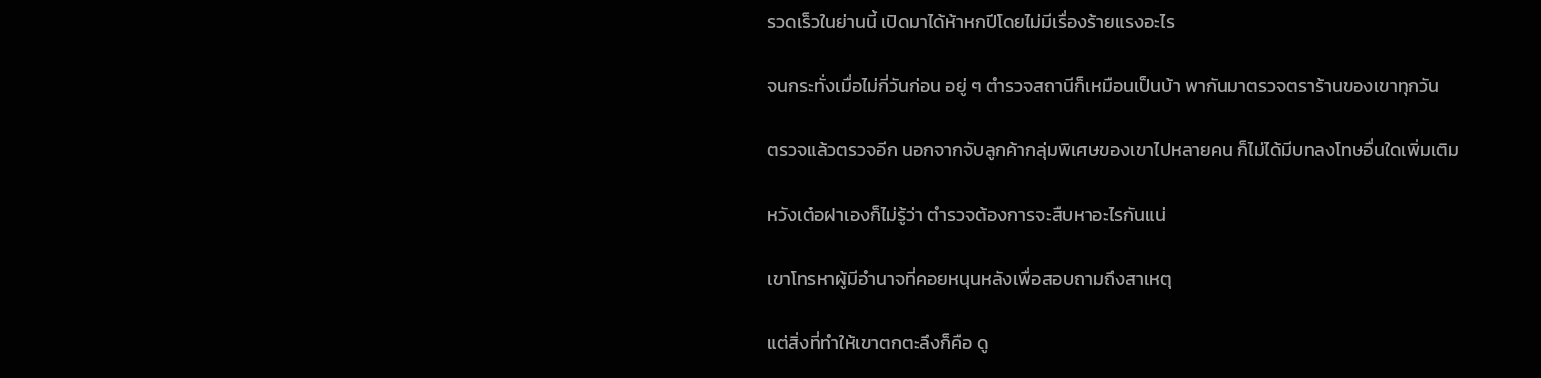รวดเร็วในย่านนี้ เปิดมาได้ห้าหกปีโดยไม่มีเรื่องร้ายแรงอะไร

จนกระทั่งเมื่อไม่กี่วันก่อน อยู่ ๆ ตำรวจสถานีก็เหมือนเป็นบ้า พากันมาตรวจตราร้านของเขาทุกวัน

ตรวจแล้วตรวจอีก นอกจากจับลูกค้ากลุ่มพิเศษของเขาไปหลายคน ก็ไม่ได้มีบทลงโทษอื่นใดเพิ่มเติม

หวังเต๋อฝาเองก็ไม่รู้ว่า ตำรวจต้องการจะสืบหาอะไรกันแน่

เขาโทรหาผู้มีอำนาจที่คอยหนุนหลังเพื่อสอบถามถึงสาเหตุ

แต่สิ่งที่ทำให้เขาตกตะลึงก็คือ ดู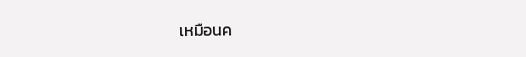เหมือนค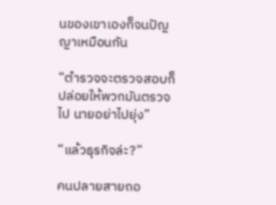นของเขาเองก็จนปัญญาเหมือนกัน

“ตำรวจจะตรวจสอบก็ปล่อยให้พวกมันตรวจไป นายอย่าไปยุ่ง”

“แล้วธุรกิจล่ะ?”

คนปลายสายถอ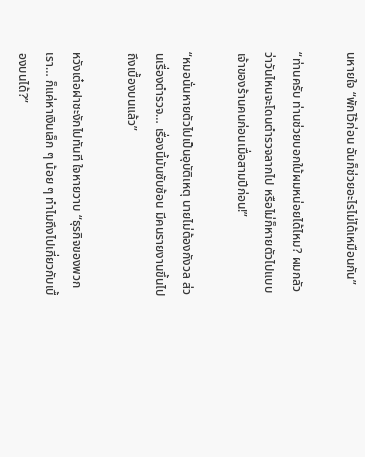นหายใจ “พักไว้ก่อน ฉันก็ช่วยอะไรไม่ได้เหมือนกัน”

“ท่านครับ ท่านช่วยบอกใบ้ผมหน่อยได้ไหม? ผมกลัวว่าวันไหนจะโดนตำรวจลากไป หรือไม่ก็หายตัวไปแบบเจ้าของร้านคนก่อนเมื่อสามปีก่อน!”

“หมอนั่นหายตัวไปเป็นอุบัติเหตุ นายไม่ต้องกังวล ส่วนเรื่องตำรวจ… เรื่องนี้มันซับซ้อน มีคนรายงานขึ้นไปถึงเบื้องบนแล้ว”

หวังเต๋อฝาชะงักไปทันที ใจหายวาบ “ธุรกิจของพวกเรา… ก็แค่หาเงินเล็ก ๆ น้อย ๆ ทำไมถึงไปเกี่ยวกับเบื้องบนได้?”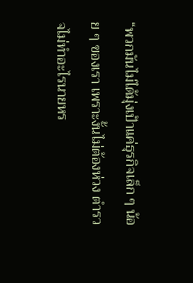“พวกมันไม่ได้มุ่งเป้าแค่ธุรกิจเล็ก ๆ น้อย ๆ ของเรา เพราะงั้นไม่ต้องห่วง ตำรวจไม่ทำอะไรนายหร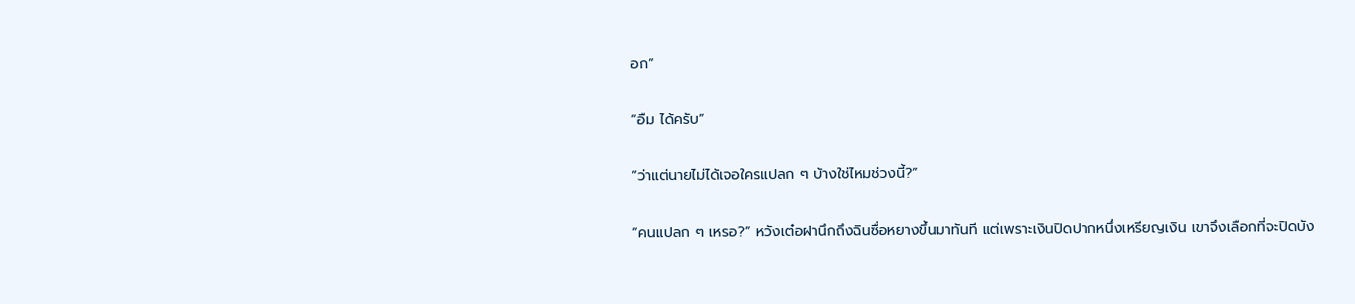อก”

“อืม ได้ครับ”

“ว่าแต่นายไม่ได้เจอใครแปลก ๆ บ้างใช่ไหมช่วงนี้?”

“คนแปลก ๆ เหรอ?” หวังเต๋อฝานึกถึงฉินซื่อหยางขึ้นมาทันที แต่เพราะเงินปิดปากหนึ่งเหรียญเงิน เขาจึงเลือกที่จะปิดบัง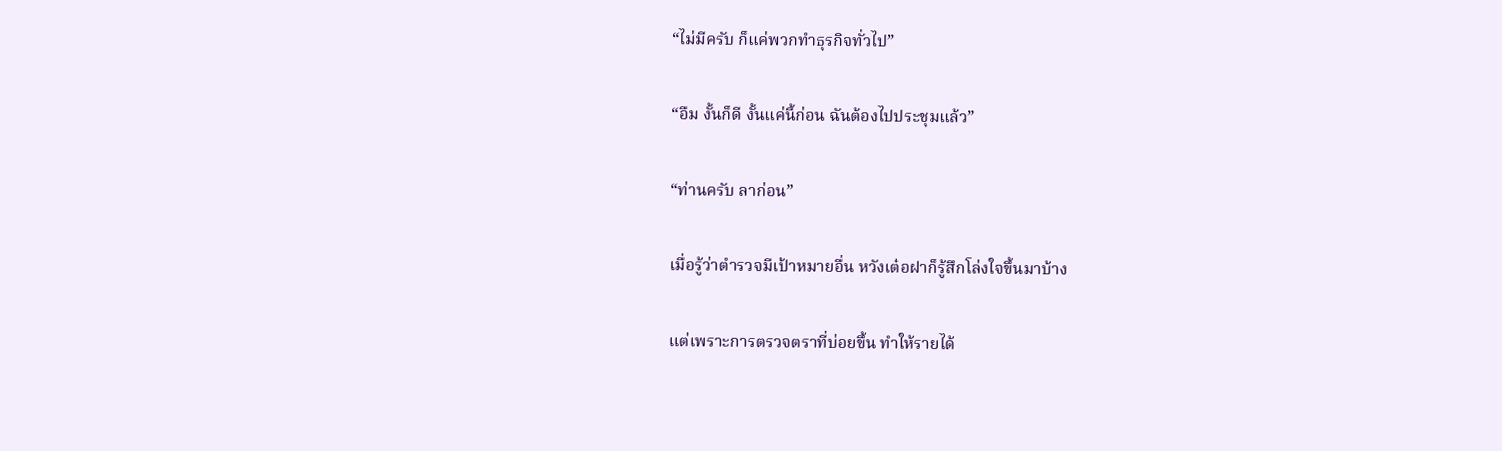“ไม่มีครับ ก็แค่พวกทำธุรกิจทั่วไป”

“อืม งั้นก็ดี งั้นแค่นี้ก่อน ฉันต้องไปประชุมแล้ว”

“ท่านครับ ลาก่อน”

เมื่อรู้ว่าตำรวจมีเป้าหมายอื่น หวังเต๋อฝาก็รู้สึกโล่งใจขึ้นมาบ้าง

แต่เพราะการตรวจตราที่บ่อยขึ้น ทำให้รายได้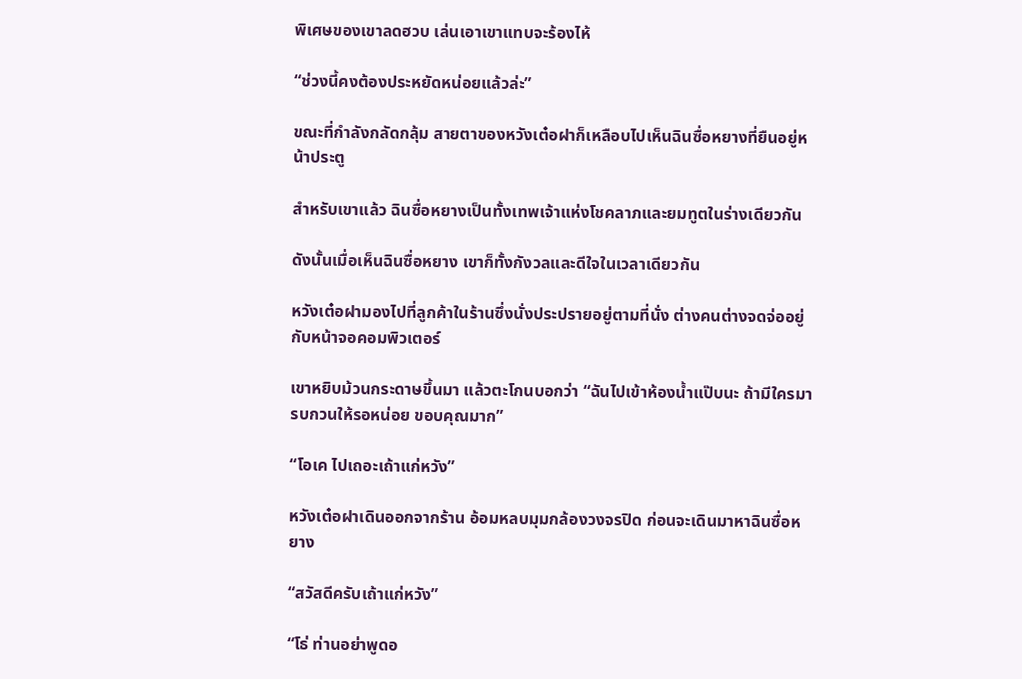พิเศษของเขาลดฮวบ เล่นเอาเขาแทบจะร้องไห้

“ช่วงนี้คงต้องประหยัดหน่อยแล้วล่ะ”

ขณะที่กำลังกลัดกลุ้ม สายตาของหวังเต๋อฝาก็เหลือบไปเห็นฉินซื่อหยางที่ยืนอยู่หน้าประตู

สำหรับเขาแล้ว ฉินซื่อหยางเป็นทั้งเทพเจ้าแห่งโชคลาภและยมทูตในร่างเดียวกัน

ดังนั้นเมื่อเห็นฉินซื่อหยาง เขาก็ทั้งกังวลและดีใจในเวลาเดียวกัน

หวังเต๋อฝามองไปที่ลูกค้าในร้านซึ่งนั่งประปรายอยู่ตามที่นั่ง ต่างคนต่างจดจ่ออยู่กับหน้าจอคอมพิวเตอร์

เขาหยิบม้วนกระดาษขึ้นมา แล้วตะโกนบอกว่า “ฉันไปเข้าห้องน้ำแป๊บนะ ถ้ามีใครมา รบกวนให้รอหน่อย ขอบคุณมาก”

“โอเค ไปเถอะเถ้าแก่หวัง”

หวังเต๋อฝาเดินออกจากร้าน อ้อมหลบมุมกล้องวงจรปิด ก่อนจะเดินมาหาฉินซื่อหยาง

“สวัสดีครับเถ้าแก่หวัง”

“โธ่ ท่านอย่าพูดอ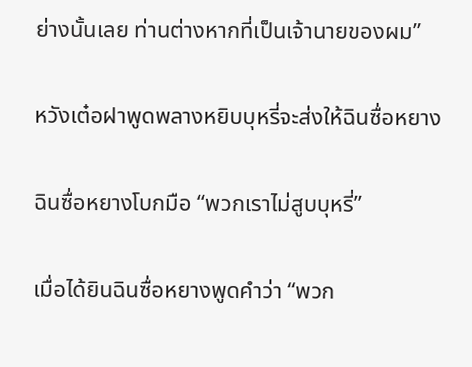ย่างนั้นเลย ท่านต่างหากที่เป็นเจ้านายของผม”

หวังเต๋อฝาพูดพลางหยิบบุหรี่จะส่งให้ฉินซื่อหยาง

ฉินซื่อหยางโบกมือ “พวกเราไม่สูบบุหรี่”

เมื่อได้ยินฉินซื่อหยางพูดคำว่า “พวก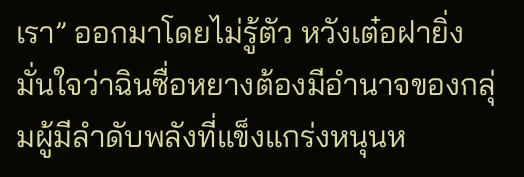เรา” ออกมาโดยไม่รู้ตัว หวังเต๋อฝายิ่งมั่นใจว่าฉินซื่อหยางต้องมีอำนาจของกลุ่มผู้มีลำดับพลังที่แข็งแกร่งหนุนห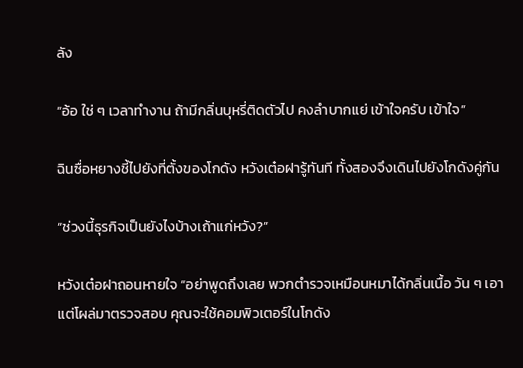ลัง

“อ้อ ใช่ ๆ เวลาทำงาน ถ้ามีกลิ่นบุหรี่ติดตัวไป คงลำบากแย่ เข้าใจครับ เข้าใจ”

ฉินซื่อหยางชี้ไปยังที่ตั้งของโกดัง หวังเต๋อฝารู้ทันที ทั้งสองจึงเดินไปยังโกดังคู่กัน

“ช่วงนี้ธุรกิจเป็นยังไงบ้างเถ้าแก่หวัง?”

หวังเต๋อฝาถอนหายใจ “อย่าพูดถึงเลย พวกตำรวจเหมือนหมาได้กลิ่นเนื้อ วัน ๆ เอาแต่โผล่มาตรวจสอบ คุณจะใช้คอมพิวเตอร์ในโกดัง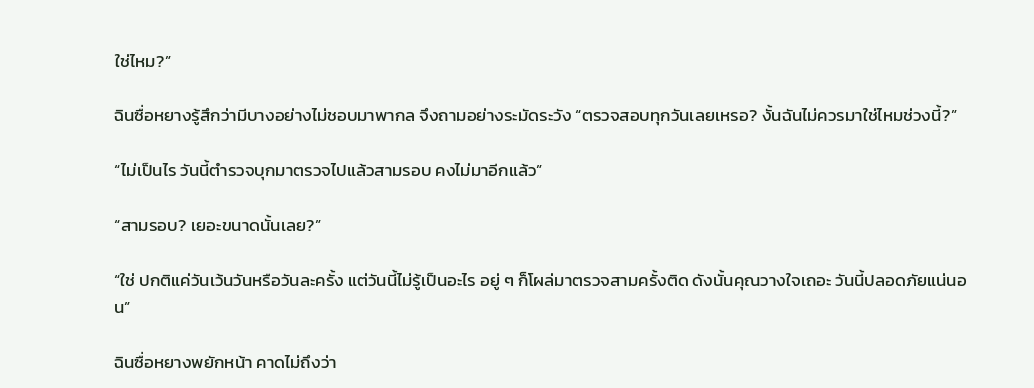ใช่ไหม?”

ฉินซื่อหยางรู้สึกว่ามีบางอย่างไม่ชอบมาพากล จึงถามอย่างระมัดระวัง “ตรวจสอบทุกวันเลยเหรอ? งั้นฉันไม่ควรมาใช่ไหมช่วงนี้?”

“ไม่เป็นไร วันนี้ตำรวจบุกมาตรวจไปแล้วสามรอบ คงไม่มาอีกแล้ว”

“สามรอบ? เยอะขนาดนั้นเลย?”

“ใช่ ปกติแค่วันเว้นวันหรือวันละครั้ง แต่วันนี้ไม่รู้เป็นอะไร อยู่ ๆ ก็โผล่มาตรวจสามครั้งติด ดังนั้นคุณวางใจเถอะ วันนี้ปลอดภัยแน่นอน”

ฉินซื่อหยางพยักหน้า คาดไม่ถึงว่า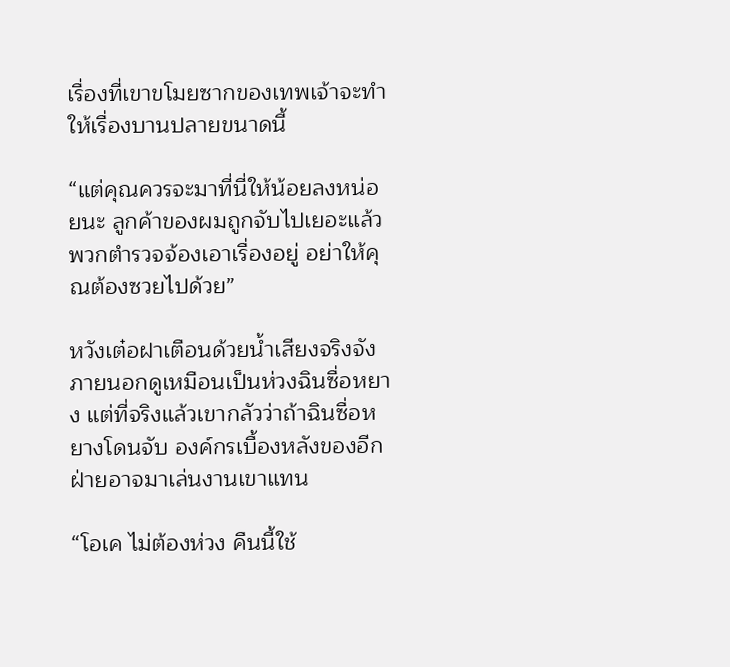เรื่องที่เขาขโมยซากของเทพเจ้าจะทำให้เรื่องบานปลายขนาดนี้

“แต่คุณควรจะมาที่นี่ให้น้อยลงหน่อยนะ ลูกค้าของผมถูกจับไปเยอะแล้ว พวกตำรวจจ้องเอาเรื่องอยู่ อย่าให้คุณต้องซวยไปด้วย”

หวังเต๋อฝาเตือนด้วยน้ำเสียงจริงจัง ภายนอกดูเหมือนเป็นห่วงฉินซื่อหยาง แต่ที่จริงแล้วเขากลัวว่าถ้าฉินซื่อหยางโดนจับ องค์กรเบื้องหลังของอีกฝ่ายอาจมาเล่นงานเขาแทน

“โอเค ไม่ต้องห่วง คืนนี้ใช้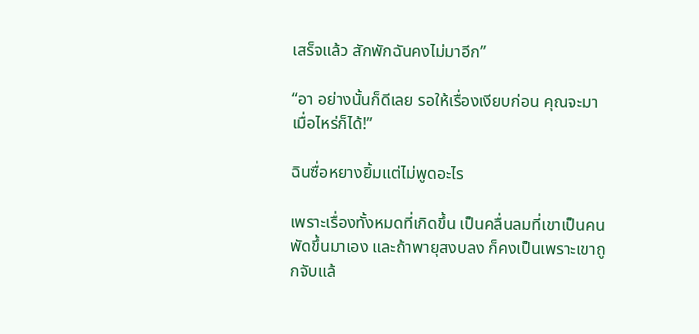เสร็จแล้ว สักพักฉันคงไม่มาอีก”

“อา อย่างนั้นก็ดีเลย รอให้เรื่องเงียบก่อน คุณจะมาเมื่อไหร่ก็ได้!”

ฉินซื่อหยางยิ้มแต่ไม่พูดอะไร

เพราะเรื่องทั้งหมดที่เกิดขึ้น เป็นคลื่นลมที่เขาเป็นคนพัดขึ้นมาเอง และถ้าพายุสงบลง ก็คงเป็นเพราะเขาถูกจับแล้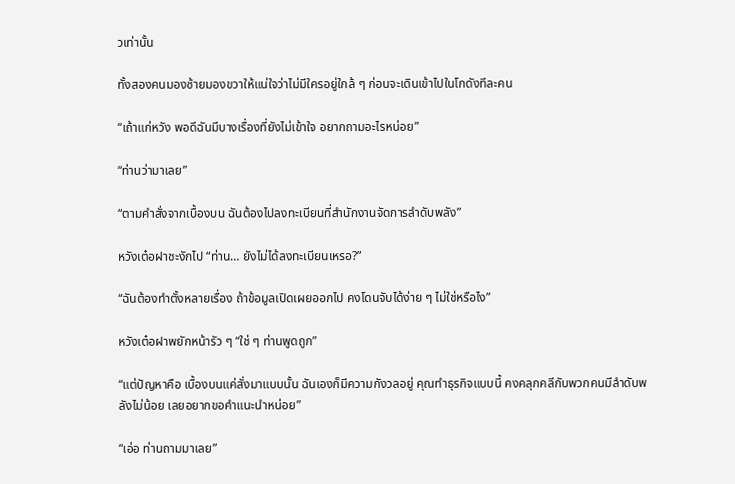วเท่านั้น

ทั้งสองคนมองซ้ายมองขวาให้แน่ใจว่าไม่มีใครอยู่ใกล้ ๆ ก่อนจะเดินเข้าไปในโกดังทีละคน

“เถ้าแก่หวัง พอดีฉันมีบางเรื่องที่ยังไม่เข้าใจ อยากถามอะไรหน่อย”

“ท่านว่ามาเลย”

“ตามคำสั่งจากเบื้องบน ฉันต้องไปลงทะเบียนที่สำนักงานจัดการลำดับพลัง”

หวังเต๋อฝาชะงักไป “ท่าน… ยังไม่ได้ลงทะเบียนเหรอ?”

“ฉันต้องทำตั้งหลายเรื่อง ถ้าข้อมูลเปิดเผยออกไป คงโดนจับได้ง่าย ๆ ไม่ใช่หรือไง”

หวังเต๋อฝาพยักหน้ารัว ๆ “ใช่ ๆ ท่านพูดถูก”

“แต่ปัญหาคือ เบื้องบนแค่สั่งมาแบบนั้น ฉันเองก็มีความกังวลอยู่ คุณทำธุรกิจแบบนี้ คงคลุกคลีกับพวกคนมีลำดับพลังไม่น้อย เลยอยากขอคำแนะนำหน่อย”

“เอ่อ ท่านถามมาเลย”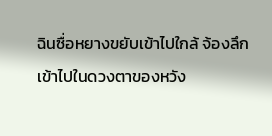ฉินซื่อหยางขยับเข้าไปใกล้ จ้องลึกเข้าไปในดวงตาของหวัง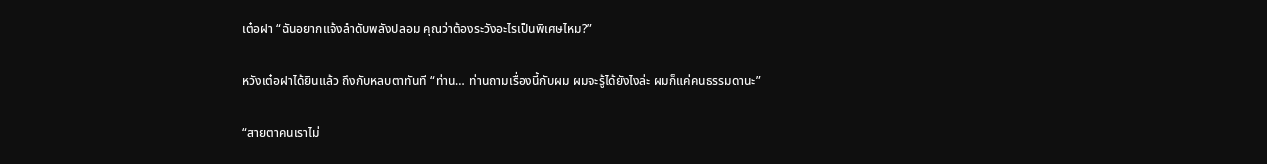เต๋อฝา “ฉันอยากแจ้งลำดับพลังปลอม คุณว่าต้องระวังอะไรเป็นพิเศษไหม?”

หวังเต๋อฝาได้ยินแล้ว ถึงกับหลบตาทันที “ท่าน… ท่านถามเรื่องนี้กับผม ผมจะรู้ได้ยังไงล่ะ ผมก็แค่คนธรรมดานะ”

“สายตาคนเราไม่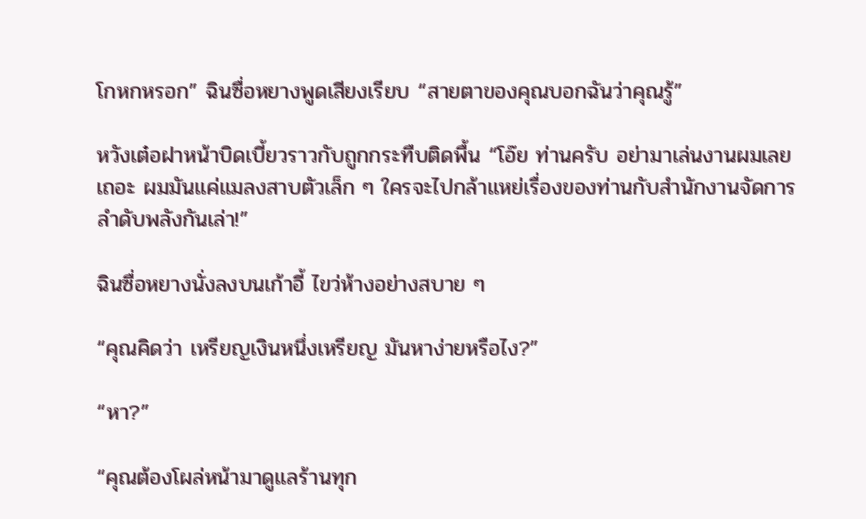โกหกหรอก” ฉินซื่อหยางพูดเสียงเรียบ “สายตาของคุณบอกฉันว่าคุณรู้”

หวังเต๋อฝาหน้าบิดเบี้ยวราวกับถูกกระทืบติดพื้น “โอ๊ย ท่านครับ อย่ามาเล่นงานผมเลยเถอะ ผมมันแค่แมลงสาบตัวเล็ก ๆ ใครจะไปกล้าแหย่เรื่องของท่านกับสำนักงานจัดการลำดับพลังกันเล่า!”

ฉินซื่อหยางนั่งลงบนเก้าอี้ ไขว่ห้างอย่างสบาย ๆ

“คุณคิดว่า เหรียญเงินหนึ่งเหรียญ มันหาง่ายหรือไง?”

“หา?”

“คุณต้องโผล่หน้ามาดูแลร้านทุก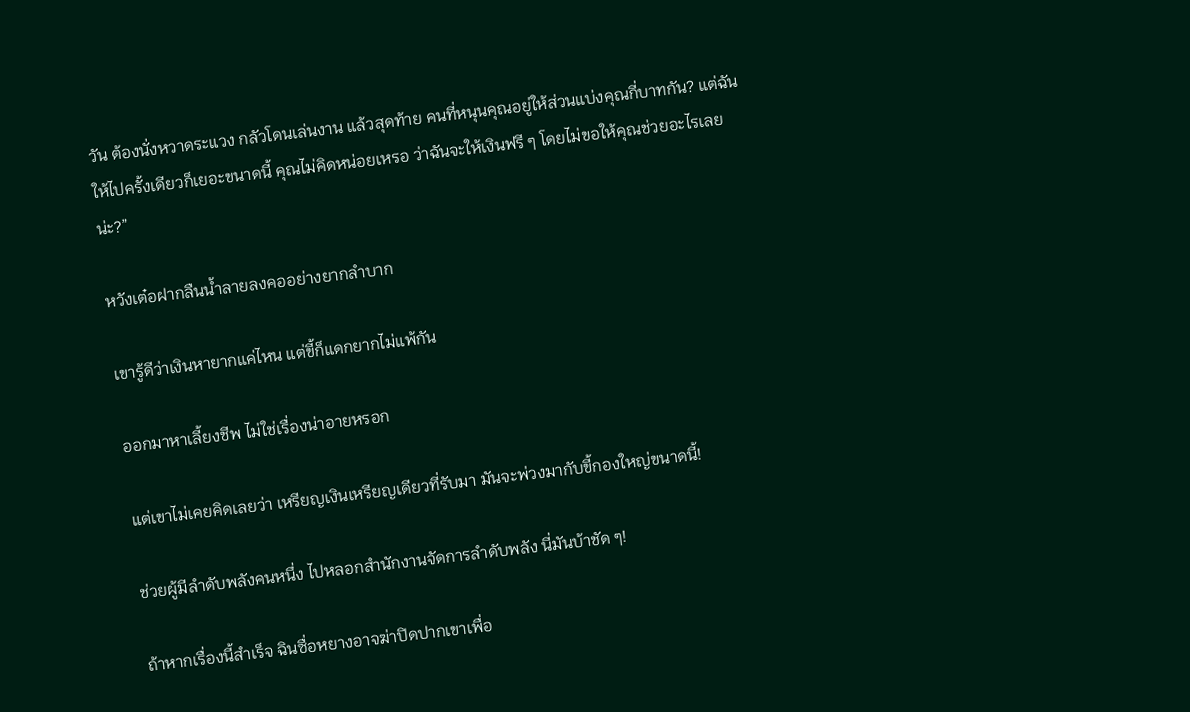วัน ต้องนั่งหวาดระแวง กลัวโดนเล่นงาน แล้วสุดท้าย คนที่หนุนคุณอยู่ให้ส่วนแบ่งคุณกี่บาทกัน? แต่ฉันให้ไปครั้งเดียวก็เยอะขนาดนี้ คุณไม่คิดหน่อยเหรอ ว่าฉันจะให้เงินฟรี ๆ โดยไม่ขอให้คุณช่วยอะไรเลยน่ะ?”

หวังเต๋อฝากลืนน้ำลายลงคออย่างยากลำบาก

เขารู้ดีว่าเงินหายากแค่ไหน แต่ขี้ก็แดกยากไม่แพ้กัน

ออกมาหาเลี้ยงชีพ ไม่ใช่เรื่องน่าอายหรอก

แต่เขาไม่เคยคิดเลยว่า เหรียญเงินเหรียญเดียวที่รับมา มันจะพ่วงมากับขี้กองใหญ่ขนาดนี้!

ช่วยผู้มีลำดับพลังคนหนึ่ง ไปหลอกสำนักงานจัดการลำดับพลัง นี่มันบ้าชัด ๆ!

ถ้าหากเรื่องนี้สำเร็จ ฉินซื่อหยางอาจฆ่าปิดปากเขาเพื่อ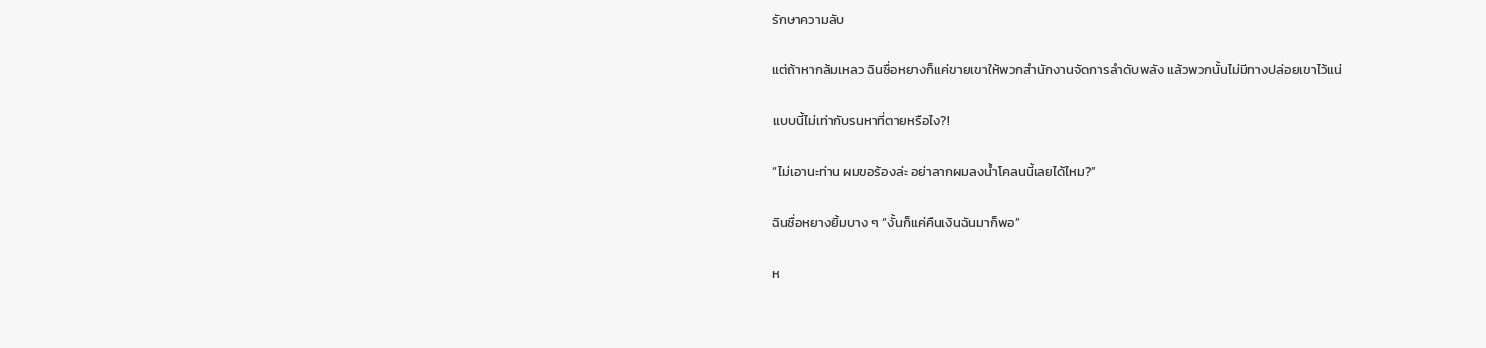รักษาความลับ

แต่ถ้าหากล้มเหลว ฉินซื่อหยางก็แค่ขายเขาให้พวกสำนักงานจัดการลำดับพลัง แล้วพวกนั้นไม่มีทางปล่อยเขาไว้แน่

แบบนี้ไม่เท่ากับรนหาที่ตายหรือไง?!

“ไม่เอานะท่าน ผมขอร้องล่ะ อย่าลากผมลงน้ำโคลนนี้เลยได้ไหม?”

ฉินซื่อหยางยิ้มบาง ๆ “งั้นก็แค่คืนเงินฉันมาก็พอ”

ห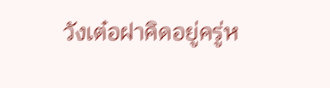วังเต๋อฝาคิดอยู่ครู่ห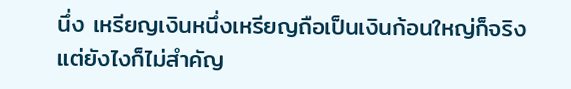นึ่ง เหรียญเงินหนึ่งเหรียญถือเป็นเงินก้อนใหญ่ก็จริง แต่ยังไงก็ไม่สำคัญ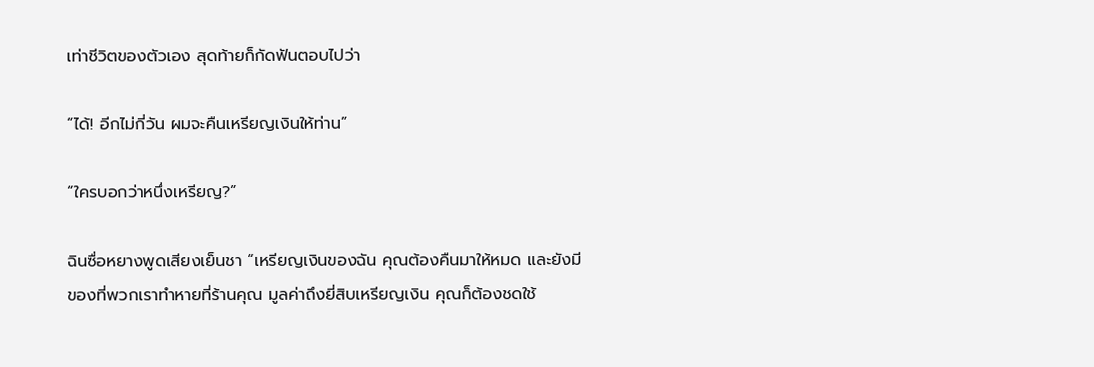เท่าชีวิตของตัวเอง สุดท้ายก็กัดฟันตอบไปว่า

“ได้! อีกไม่กี่วัน ผมจะคืนเหรียญเงินให้ท่าน”

“ใครบอกว่าหนึ่งเหรียญ?”

ฉินซื่อหยางพูดเสียงเย็นชา “เหรียญเงินของฉัน คุณต้องคืนมาให้หมด และยังมีของที่พวกเราทำหายที่ร้านคุณ มูลค่าถึงยี่สิบเหรียญเงิน คุณก็ต้องชดใช้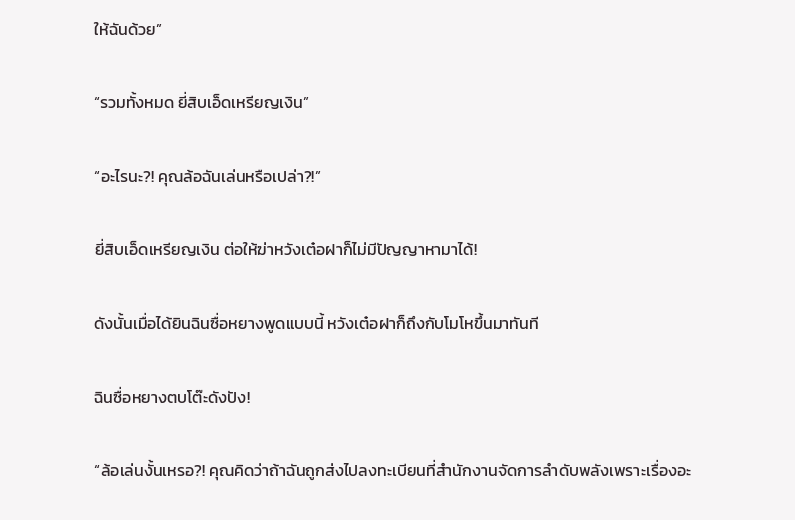ให้ฉันด้วย”

“รวมทั้งหมด ยี่สิบเอ็ดเหรียญเงิน”

“อะไรนะ?! คุณล้อฉันเล่นหรือเปล่า?!”

ยี่สิบเอ็ดเหรียญเงิน ต่อให้ฆ่าหวังเต๋อฝาก็ไม่มีปัญญาหามาได้!

ดังนั้นเมื่อได้ยินฉินซื่อหยางพูดแบบนี้ หวังเต๋อฝาก็ถึงกับโมโหขึ้นมาทันที

ฉินซื่อหยางตบโต๊ะดังปัง!

“ล้อเล่นงั้นเหรอ?! คุณคิดว่าถ้าฉันถูกส่งไปลงทะเบียนที่สำนักงานจัดการลำดับพลังเพราะเรื่องอะ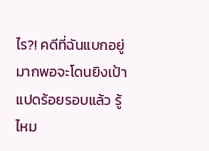ไร?! คดีที่ฉันแบกอยู่ มากพอจะโดนยิงเป้าแปดร้อยรอบแล้ว รู้ไหม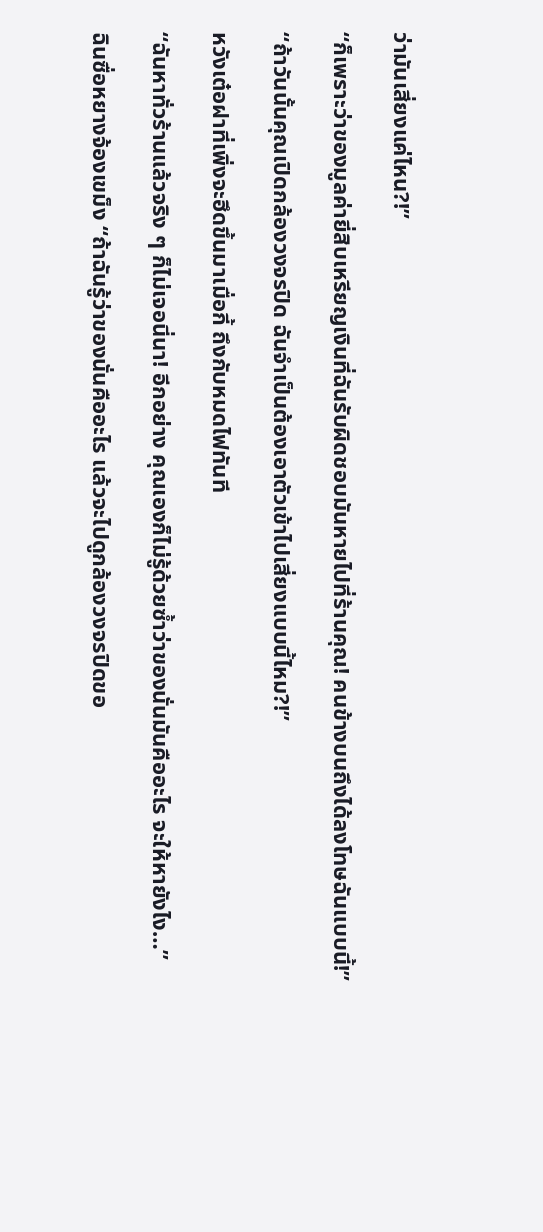ว่ามันเสี่ยงแค่ไหน?!”

“ก็เพราะว่าของมูลค่ายี่สิบเหรียญเงินที่ฉันรับผิดชอบมันหายไปที่ร้านคุณ! คนข้างบนถึงได้ลงโทษฉันแบบนี้!”

“ถ้าวันนั้นคุณเปิดกล้องวงจรปิด ฉันจำเป็นต้องเอาตัวเข้าไปเสี่ยงแบบนี้ไหม?!”

หวังเต๋อฝาที่เพิ่งจะฮึดขึ้นมาเมื่อกี้ ถึงกับหมดไฟทันที

“ฉันหาทั่วร้านแล้วจริง ๆ ก็ไม่เจอนี่นา! อีกอย่าง คุณเองก็ไม่รู้ด้วยซ้ำว่าของนั่นมันคืออะไร จะให้หายังไง…”

ฉินซื่อหยางจ้องเขม็ง “ถ้าฉันรู้ว่าของนั่นคืออะไร แล้วจะไปดูกล้องวงจรปิดขอ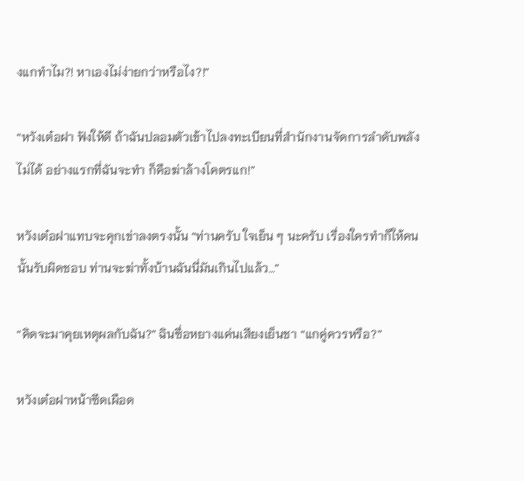งแกทำไม?! หาเองไม่ง่ายกว่าหรือไง?!”

“หวังเต๋อฝา ฟังให้ดี ถ้าฉันปลอมตัวเข้าไปลงทะเบียนที่สำนักงานจัดการลำดับพลังไม่ได้ อย่างแรกที่ฉันจะทำ ก็คือฆ่าล้างโคตรแก!”

หวังเต๋อฝาแทบจะคุกเข่าลงตรงนั้น “ท่านครับ ใจเย็น ๆ นะครับ เรื่องใครทำก็ให้คนนั้นรับผิดชอบ ท่านจะฆ่าทั้งบ้านฉันนี่มันเกินไปแล้ว…”

“คิดจะมาคุยเหตุผลกับฉัน?” ฉินซื่อหยางแค่นเสียงเย็นชา “แกคู่ควรหรือ?”

หวังเต๋อฝาหน้าซีดเผือด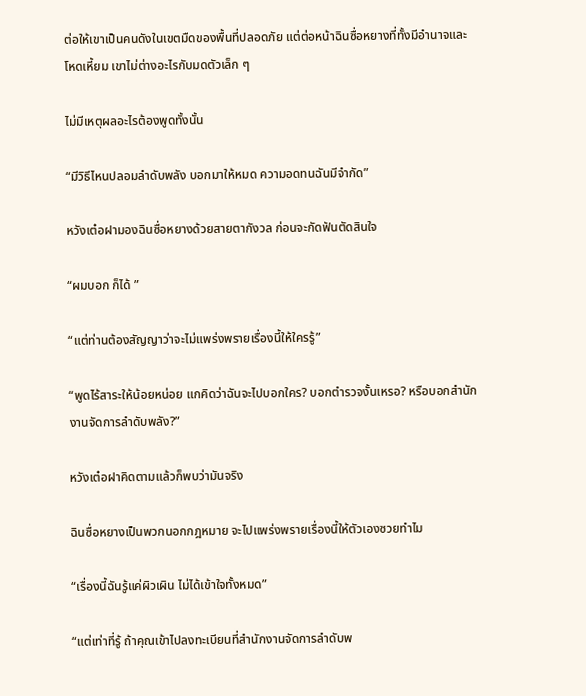ต่อให้เขาเป็นคนดังในเขตมืดของพื้นที่ปลอดภัย แต่ต่อหน้าฉินซื่อหยางที่ทั้งมีอำนาจและโหดเหี้ยม เขาไม่ต่างอะไรกับมดตัวเล็ก ๆ

ไม่มีเหตุผลอะไรต้องพูดทั้งนั้น

“มีวิธีไหนปลอมลำดับพลัง บอกมาให้หมด ความอดทนฉันมีจำกัด”

หวังเต๋อฝามองฉินซื่อหยางด้วยสายตากังวล ก่อนจะกัดฟันตัดสินใจ

“ผมบอก ก็ได้ ”

“แต่ท่านต้องสัญญาว่าจะไม่แพร่งพรายเรื่องนี้ให้ใครรู้”

“พูดไร้สาระให้น้อยหน่อย แกคิดว่าฉันจะไปบอกใคร? บอกตำรวจงั้นเหรอ? หรือบอกสำนักงานจัดการลำดับพลัง?”

หวังเต๋อฝาคิดตามแล้วก็พบว่ามันจริง

ฉินซื่อหยางเป็นพวกนอกกฎหมาย จะไปแพร่งพรายเรื่องนี้ให้ตัวเองซวยทำไม

“เรื่องนี้ฉันรู้แค่ผิวเผิน ไม่ได้เข้าใจทั้งหมด”

“แต่เท่าที่รู้ ถ้าคุณเข้าไปลงทะเบียนที่สำนักงานจัดการลำดับพ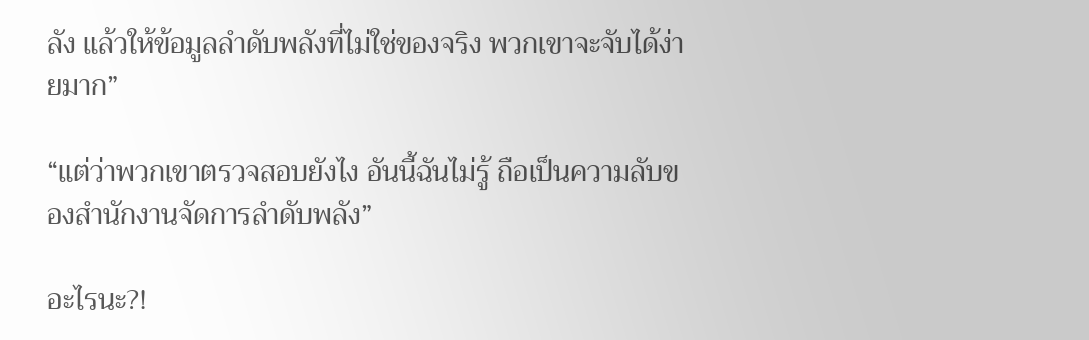ลัง แล้วให้ข้อมูลลำดับพลังที่ไม่ใช่ของจริง พวกเขาจะจับได้ง่ายมาก”

“แต่ว่าพวกเขาตรวจสอบยังไง อันนี้ฉันไม่รู้ ถือเป็นความลับของสำนักงานจัดการลำดับพลัง”

อะไรนะ?!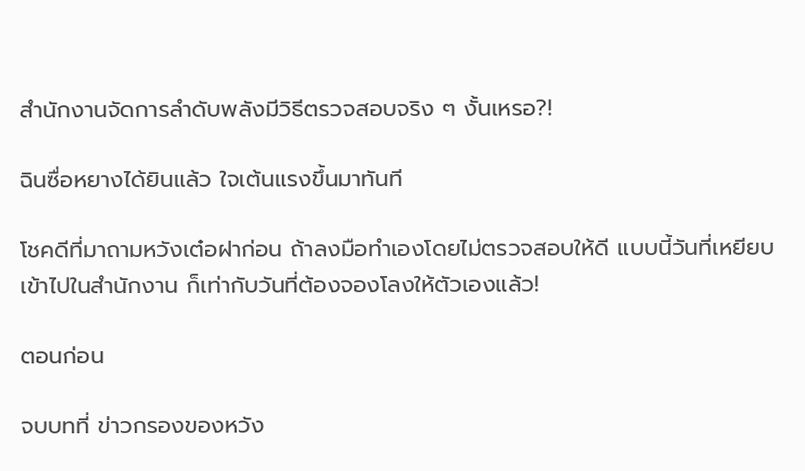สำนักงานจัดการลำดับพลังมีวิธีตรวจสอบจริง ๆ งั้นเหรอ?!

ฉินซื่อหยางได้ยินแล้ว ใจเต้นแรงขึ้นมาทันที

โชคดีที่มาถามหวังเต๋อฝาก่อน ถ้าลงมือทำเองโดยไม่ตรวจสอบให้ดี แบบนี้วันที่เหยียบเข้าไปในสำนักงาน ก็เท่ากับวันที่ต้องจองโลงให้ตัวเองแล้ว!

ตอนก่อน

จบบทที่ ข่าวกรองของหวัง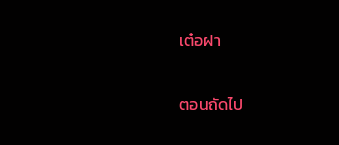เต๋อฝา

ตอนถัดไป